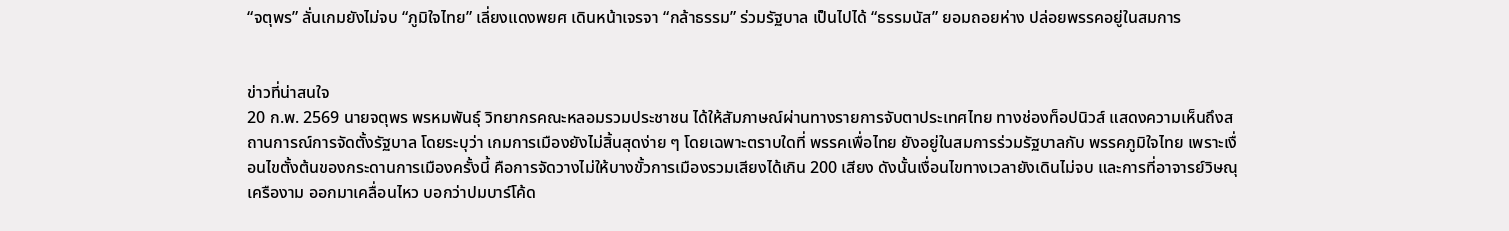“จตุพร” ลั่นเกมยังไม่จบ “ภูมิใจไทย” เลี่ยงแดงพยศ เดินหน้าเจรจา “กล้าธรรม” ร่วมรัฐบาล เป็นไปได้ “ธรรมนัส” ยอมถอยห่าง ปล่อยพรรคอยู่ในสมการ


ข่าวที่น่าสนใจ
20 ก.พ. 2569 นายจตุพร พรหมพันธุ์ วิทยากรคณะหลอมรวมประชาชน ได้ให้สัมภาษณ์ผ่านทางรายการจับตาประเทศไทย ทางช่องท็อปนิวส์ แสดงความเห็นถึงสถานการณ์การจัดตั้งรัฐบาล โดยระบุว่า เกมการเมืองยังไม่สิ้นสุดง่าย ๆ โดยเฉพาะตราบใดที่ พรรคเพื่อไทย ยังอยู่ในสมการร่วมรัฐบาลกับ พรรคภูมิใจไทย เพราะเงื่อนไขตั้งต้นของกระดานการเมืองครั้งนี้ คือการจัดวางไม่ให้บางขั้วการเมืองรวมเสียงได้เกิน 200 เสียง ดังนั้นเงื่อนไขทางเวลายังเดินไม่จบ และการที่อาจารย์วิษณุ เครืองาม ออกมาเคลื่อนไหว บอกว่าปมบาร์โค้ด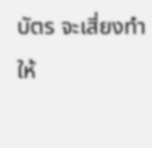บัตร จะเสี่ยงทำให้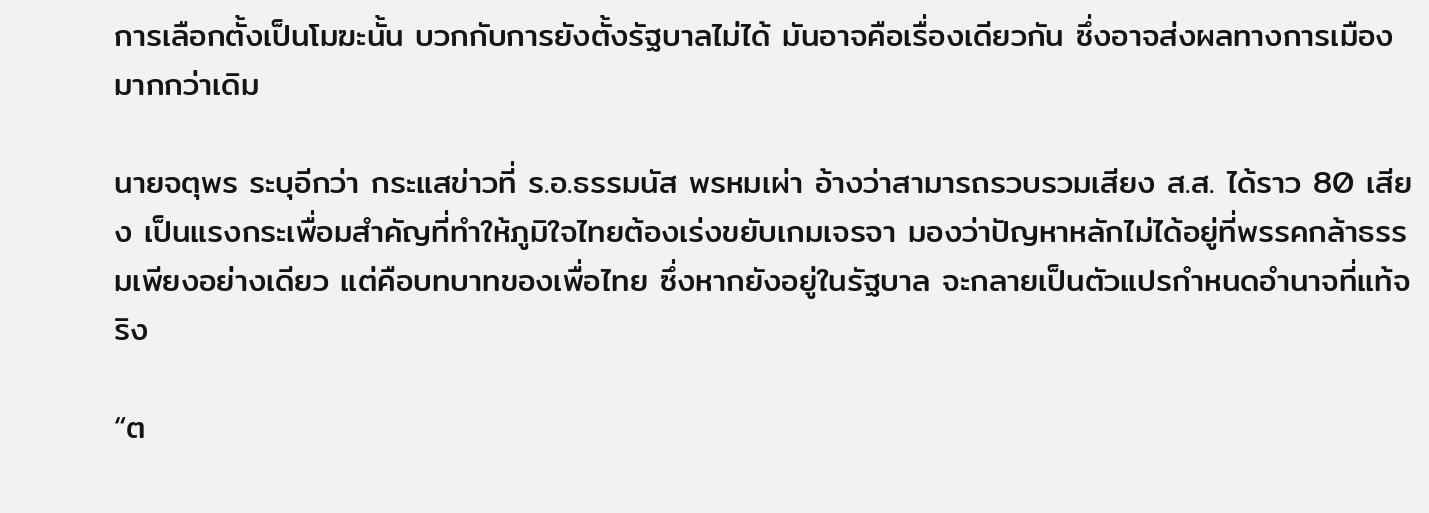การเลือกตั้งเป็นโมฆะนั้น บวกกับการยังตั้งรัฐบาลไม่ได้ มันอาจคือเรื่องเดียวกัน ซึ่งอาจส่งผลทางการเมืองมากกว่าเดิม

นายจตุพร ระบุอีกว่า กระแสข่าวที่ ร.อ.ธรรมนัส พรหมเผ่า อ้างว่าสามารถรวบรวมเสียง ส.ส. ได้ราว 80 เสียง เป็นแรงกระเพื่อมสำคัญที่ทำให้ภูมิใจไทยต้องเร่งขยับเกมเจรจา มองว่าปัญหาหลักไม่ได้อยู่ที่พรรคกล้าธรรมเพียงอย่างเดียว แต่คือบทบาทของเพื่อไทย ซึ่งหากยังอยู่ในรัฐบาล จะกลายเป็นตัวแปรกำหนดอำนาจที่แท้จริง

“ต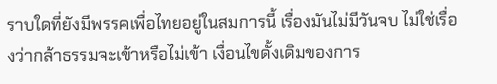ราบใดที่ยังมีพรรคเพื่อไทยอยู่ในสมการนี้ เรื่องมันไม่มีวันจบ ไม่ใช่เรื่องว่ากล้าธรรมจะเข้าหรือไม่เข้า เงื่อนไขดั้งเดิมของการ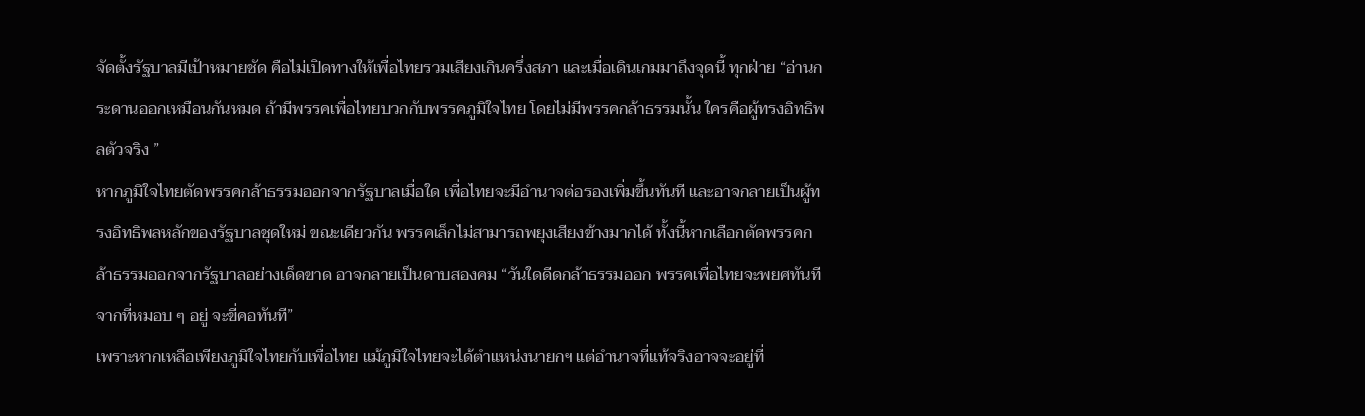จัดตั้งรัฐบาลมีเป้าหมายชัด คือไม่เปิดทางให้เพื่อไทยรวมเสียงเกินครึ่งสภา และเมื่อเดินเกมมาถึงจุดนี้ ทุกฝ่าย “อ่านกระดานออกเหมือนกันหมด ถ้ามีพรรคเพื่อไทยบวกกับพรรคภูมิใจไทย โดยไม่มีพรรคกล้าธรรมนั้น ใครคือผู้ทรงอิทธิพลตัวจริง ”
หากภูมิใจไทยตัดพรรคกล้าธรรมออกจากรัฐบาลเมื่อใด เพื่อไทยจะมีอำนาจต่อรองเพิ่มขึ้นทันที และอาจกลายเป็นผู้ทรงอิทธิพลหลักของรัฐบาลชุดใหม่ ขณะเดียวกัน พรรคเล็กไม่สามารถพยุงเสียงข้างมากได้ ทั้งนี้หากเลือกตัดพรรคกล้าธรรมออกจากรัฐบาลอย่างเด็ดขาด อาจกลายเป็นดาบสองคม “วันใดดีดกล้าธรรมออก พรรคเพื่อไทยจะพยศทันที จากที่หมอบ ๆ อยู่ จะขี่คอทันที”
เพราะหากเหลือเพียงภูมิใจไทยกับเพื่อไทย แม้ภูมิใจไทยจะได้ตำแหน่งนายกฯ แต่อำนาจที่แท้จริงอาจจะอยู่ที่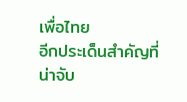เพื่อไทย
อีกประเด็นสำคัญที่น่าจับ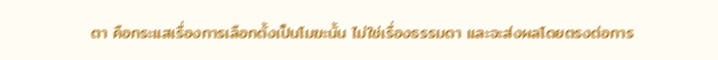ตา คือกระแสเรื่องการเลือกตั้งเป็นโมฆะนั้น ไม่ใช่เรื่องธรรมดา และจะส่งผลโดยตรงต่อการ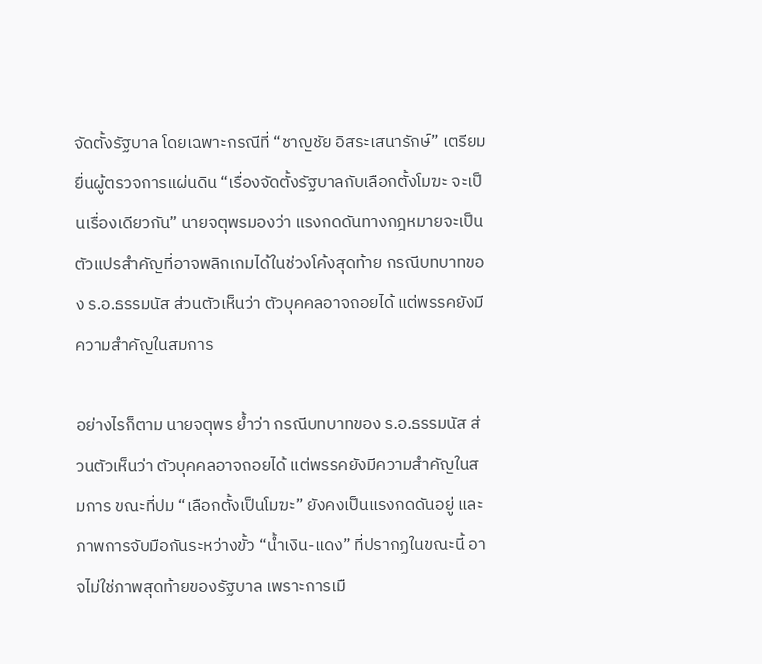จัดตั้งรัฐบาล โดยเฉพาะกรณีที่ “ชาญชัย อิสระเสนารักษ์” เตรียมยื่นผู้ตรวจการแผ่นดิน “เรื่องจัดตั้งรัฐบาลกับเลือกตั้งโมฆะ จะเป็นเรื่องเดียวกัน” นายจตุพรมองว่า แรงกดดันทางกฎหมายจะเป็นตัวแปรสำคัญที่อาจพลิกเกมได้ในช่วงโค้งสุดท้าย กรณีบทบาทของ ร.อ.ธรรมนัส ส่วนตัวเห็นว่า ตัวบุคคลอาจถอยได้ แต่พรรคยังมีความสำคัญในสมการ

อย่างไรก็ตาม นายจตุพร ย้ำว่า กรณีบทบาทของ ร.อ.ธรรมนัส ส่วนตัวเห็นว่า ตัวบุคคลอาจถอยได้ แต่พรรคยังมีความสำคัญในสมการ ขณะที่ปม “เลือกตั้งเป็นโมฆะ” ยังคงเป็นแรงกดดันอยู่ และภาพการจับมือกันระหว่างขั้ว “น้ำเงิน-แดง” ที่ปรากฏในขณะนี้ อาจไม่ใช่ภาพสุดท้ายของรัฐบาล เพราะการเมื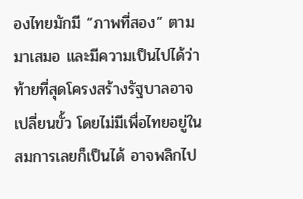องไทยมักมี “ภาพที่สอง” ตามมาเสมอ และมีความเป็นไปได้ว่าท้ายที่สุดโครงสร้างรัฐบาลอาจเปลี่ยนขั้ว โดยไม่มีเพื่อไทยอยู่ในสมการเลยก็เป็นได้ อาจพลิกไป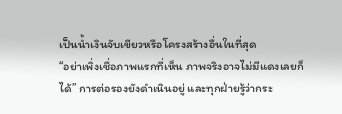เป็นน้ำเงินจับเขียวหรือโครงสร้างอื่นในที่สุด
“อย่าเพิ่งเชื่อภาพแรกที่เห็น ภาพจริงอาจไม่มีแดงเลยก็ได้” การต่อรองยังดำเนินอยู่ และทุกฝ่ายรู้ว่ากระ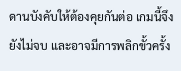ดานบังคับให้ต้องคุยกันต่อ เกมนี้จึงยังไม่จบ และอาจมีการพลิกขั้วครั้ง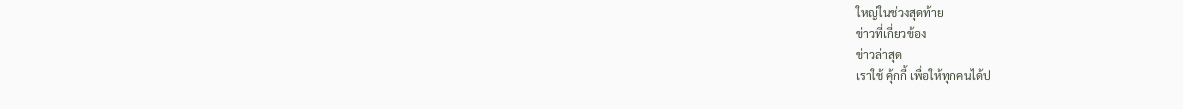ใหญ่ในช่วงสุดท้าย
ข่าวที่เกี่ยวข้อง
ข่าวล่าสุด
เราใช้ คุ้กกี้ เพื่อให้ทุกคนได้ป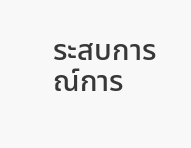ระสบการณ์การ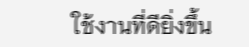ใช้งานที่ดียิ่งขึ้น